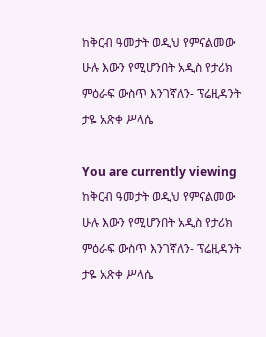ከቅርብ ዓመታት ወዲህ የምናልመው ሁሉ እውን የሚሆንበት አዲስ የታሪክ ምዕራፍ ውስጥ እንገኛለን- ፕሬዚዳንት ታዬ አጽቀ ሥላሴ

You are currently viewing ከቅርብ ዓመታት ወዲህ የምናልመው ሁሉ እውን የሚሆንበት አዲስ የታሪክ ምዕራፍ ውስጥ እንገኛለን- ፕሬዚዳንት ታዬ አጽቀ ሥላሴ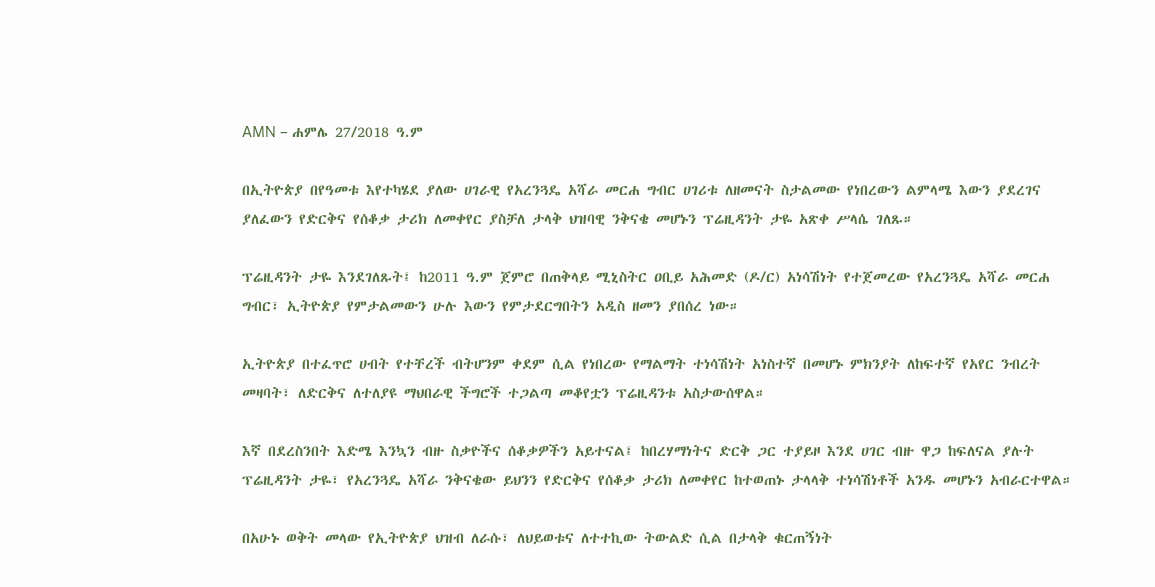AMN – ሐምሌ 27/2018 ዓ.ም

በኢትዮጵያ በየዓመቱ እየተካሄደ ያለው ሀገራዊ የአረንጓዴ አሻራ መርሐ ግብር ሀገሪቱ ለዘመናት ስታልመው የነበረውን ልምላሜ እውን ያደረገና ያለፈውን የድርቅና የሰቆቃ ታሪክ ለመቀየር ያስቻለ ታላቅ ህዝባዊ ንቅናቄ መሆኑን ፕሬዚዳንት ታዬ አጽቀ ሥላሴ ገለጹ።

ፕሬዚዳንት ታዬ እንደገለጹት፤ ከ2011 ዓ.ም ጀምሮ በጠቅላይ ሚኒስትር ዐቢይ አሕመድ (ዶ/ር) አነሳሽነት የተጀመረው የአረንጓዴ አሻራ መርሐ ግብር፣ ኢትዮጵያ የምታልመውን ሁሉ እውን የምታደርግበትን አዲስ ዘመን ያበሰረ ነው።

ኢትዮጵያ በተፈጥሮ ሀብት የተቸረች ብትሆንም ቀደም ሲል የነበረው የማልማት ተነሳሽነት አነስተኛ በመሆኑ ምክንያት ለከፍተኛ የአየር ንብረት መዛባት፣ ለድርቅና ለተለያዩ ማህበራዊ ችግሮች ተጋልጣ መቆየቷን ፕሬዚዳንቱ አስታውሰዋል።

እኛ በደረስንበት እድሜ እንኳን ብዙ ስቃዮችና ሰቆቃዎችን አይተናል፤ ከበረሃማነትና ድርቅ ጋር ተያይዞ እንደ ሀገር ብዙ ዋጋ ከፍለናል ያሉት ፕሬዚዳንት ታዬ፣ የአረንጓዴ አሻራ ንቅናቄው ይህንን የድርቅና የሰቆቃ ታሪክ ለመቀየር ከተወጠኑ ታላላቅ ተነሳሽነቶች አንዱ መሆኑን አብራርተዋል።

በአሁኑ ወቅት መላው የኢትዮጵያ ህዝብ ለራሱ፣ ለህይወቱና ለተተኪው ትውልድ ሲል በታላቅ ቁርጠኝነት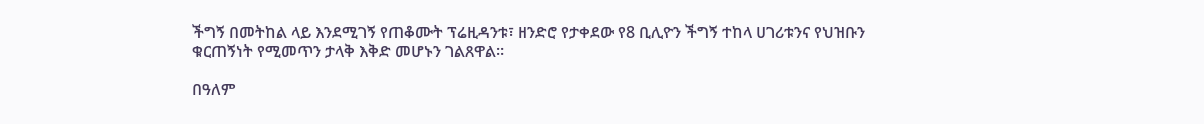ችግኝ በመትከል ላይ እንደሚገኝ የጠቆሙት ፕሬዚዳንቱ፣ ዘንድሮ የታቀደው የ8 ቢሊዮን ችግኝ ተከላ ሀገሪቱንና የህዝቡን ቁርጠኝነት የሚመጥን ታላቅ እቅድ መሆኑን ገልጸዋል።

በዓለም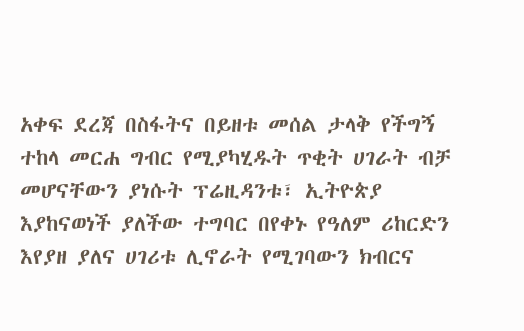አቀፍ ደረጃ በስፋትና በይዘቱ መሰል ታላቅ የችግኝ ተከላ መርሐ ግብር የሚያካሂዱት ጥቂት ሀገራት ብቻ መሆናቸውን ያነሱት ፕሬዚዳንቱ፣ ኢትዮጵያ እያከናወነች ያለችው ተግባር በየቀኑ የዓለም ሪከርድን እየያዘ ያለና ሀገሪቱ ሊኖራት የሚገባውን ክብርና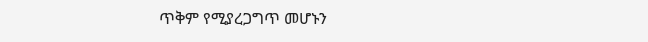ጥቅም የሚያረጋግጥ መሆኑን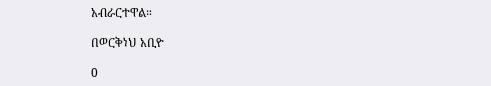አብራርተዋል።

በወርቅነህ አቢዮ

0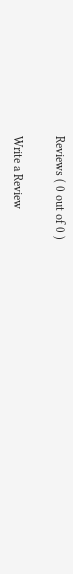Reviews ( 0 out of 0 )

Write a Review